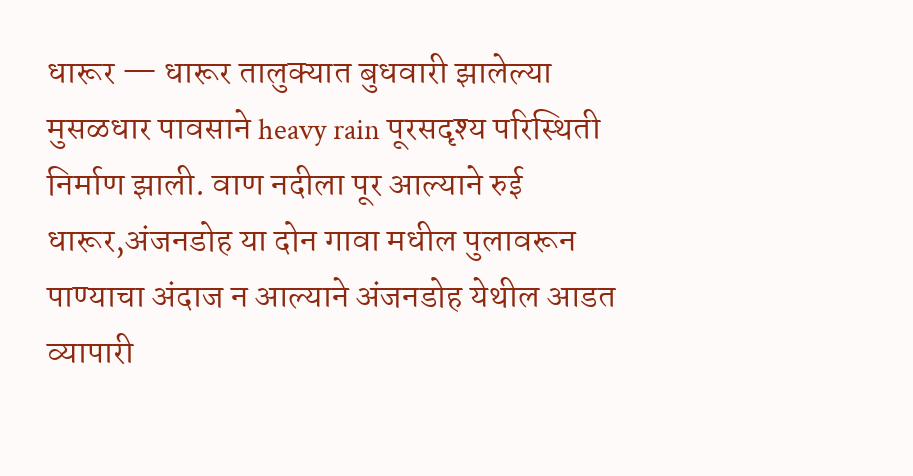धारूर — धारूर तालुक्यात बुधवारी झालेल्या मुसळधार पावसाने heavy rain पूरसदृश्य परिस्थिती निर्माण झाली. वाण नदीला पूर आल्याने रुई धारूर,अंजनडोह या दोन गावा मधील पुलावरून पाण्याचा अंदाज न आल्याने अंजनडोह येथील आडत व्यापारी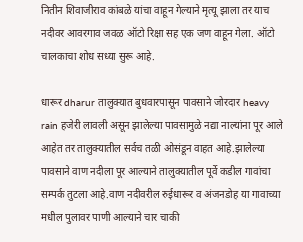नितीन शिवाजीराव कांबळे यांचा वाहून गेल्याने मृत्यू झाला तर याच नदीवर आवरगाव जवळ ऑटो रिक्षा सह एक जण वाहून गेला. ऑटो चालकाचा शोध सध्या सुरू आहे.

धारूर dharur तालुक्यात बुधवारपासून पावसाने जोरदार heavy rain हजेरी लावली असून झालेल्या पावसामुळे नद्या नाल्यांना पूर आले आहेत तर तालुक्यातील सर्वच तळी ओसंडून वाहत आहे.झालेल्या पावसाने वाण नदीला पूर आल्याने तालुक्यातील पूर्वे कडील गावांचा सम्पर्क तुटला आहे.वाण नदीवरील रुईधारूर व अंजनडोह या गावाच्या मधील पुलावर पाणी आल्याने चार चाकी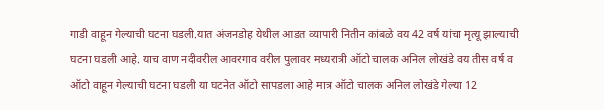गाडी वाहून गेल्याची घटना घडली.यात अंजनडोह येथील आडत व्यापारी नितीन कांबळे वय 42 वर्ष यांचा मृत्यू झाल्याची घटना घडली आहे. याच वाण नदीवरील आवरगाव वरील पुलावर मध्यरात्री ऑटो चालक अनिल लोखंडे वय तीस वर्ष व ऑटो वाहून गेल्याची घटना घडली या घटनेत ऑटो सापडला आहे मात्र ऑटो चालक अनिल लोखंडे गेल्या 12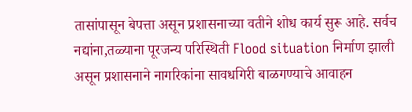तासांपासून बेपत्ता असून प्रशासनाच्या वतीने शोध कार्य सुरू आहे. सर्वच नद्यांना,तळ्याना पूरजन्य परिस्थिती Flood situation निर्माण झाली असून प्रशासनाने नागरिकांना सावधगिरी बाळगण्याचे आवाहन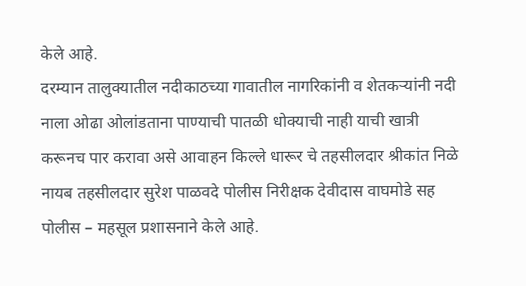केले आहे.
दरम्यान तालुक्यातील नदीकाठच्या गावातील नागरिकांनी व शेतकऱ्यांनी नदी नाला ओढा ओलांडताना पाण्याची पातळी धोक्याची नाही याची खात्री करूनच पार करावा असे आवाहन किल्ले धारूर चे तहसीलदार श्रीकांत निळे नायब तहसीलदार सुरेश पाळवदे पोलीस निरीक्षक देवीदास वाघमोडे सह पोलीस – महसूल प्रशासनाने केले आहे.